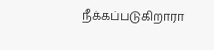நீக்கப்படுகிறாரா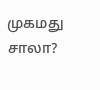முகமது சாலா?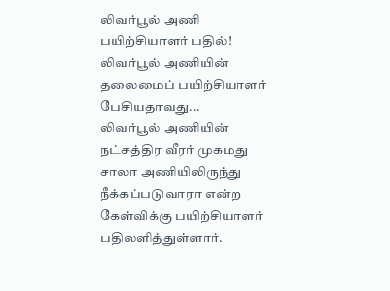லிவர்பூல் அணி பயிற்சியாளர் பதில்!
லிவர்பூல் அணியின் தலைமைப் பயிற்சியாளர் பேசியதாவது...
லிவர்பூல் அணியின் நட்சத்திர வீரர் முகமது சாலா அணியிலிருந்து நீக்கப்படுவாரா என்ற கேள்விக்கு பயிற்சியாளர் பதிலளித்துள்ளார்.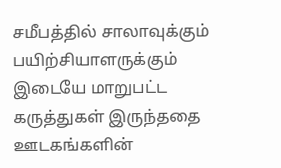சமீபத்தில் சாலாவுக்கும் பயிற்சியாளருக்கும் இடையே மாறுபட்ட கருத்துகள் இருந்ததை ஊடகங்களின்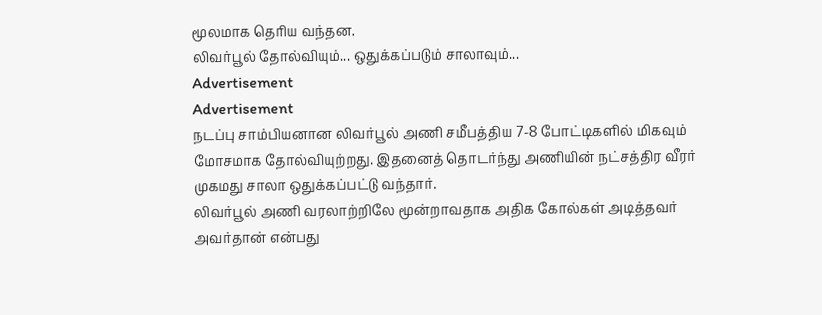மூலமாக தெரிய வந்தன.
லிவர்பூல் தோல்வியும்... ஒதுக்கப்படும் சாலாவும்...
Advertisement
Advertisement
நடப்பு சாம்பியனான லிவர்பூல் அணி சமீபத்திய 7-8 போட்டிகளில் மிகவும் மோசமாக தோல்வியுற்றது. இதனைத் தொடர்ந்து அணியின் நட்சத்திர வீரர் முகமது சாலா ஒதுக்கப்பட்டு வந்தார்.
லிவர்பூல் அணி வரலாற்றிலே மூன்றாவதாக அதிக கோல்கள் அடித்தவர் அவர்தான் என்பது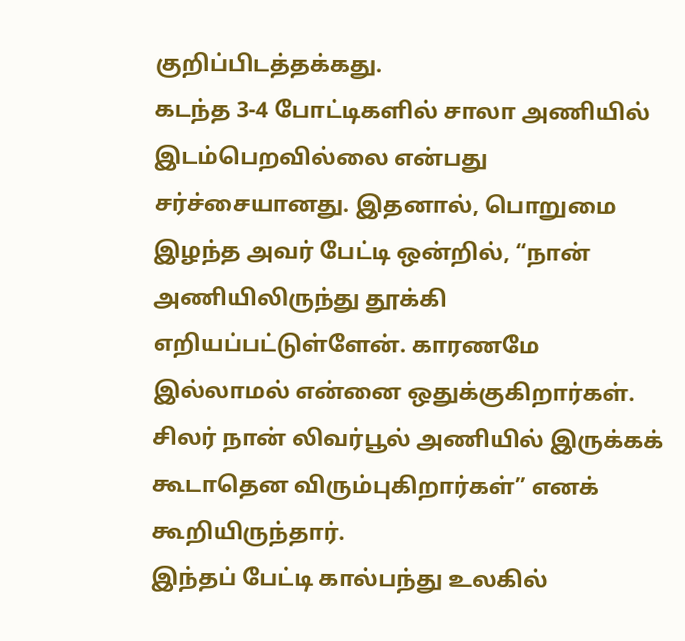குறிப்பிடத்தக்கது.
கடந்த 3-4 போட்டிகளில் சாலா அணியில் இடம்பெறவில்லை என்பது சர்ச்சையானது. இதனால், பொறுமை இழந்த அவர் பேட்டி ஒன்றில், “நான் அணியிலிருந்து தூக்கி எறியப்பட்டுள்ளேன். காரணமே இல்லாமல் என்னை ஒதுக்குகிறார்கள். சிலர் நான் லிவர்பூல் அணியில் இருக்கக் கூடாதென விரும்புகிறார்கள்” எனக் கூறியிருந்தார்.
இந்தப் பேட்டி கால்பந்து உலகில்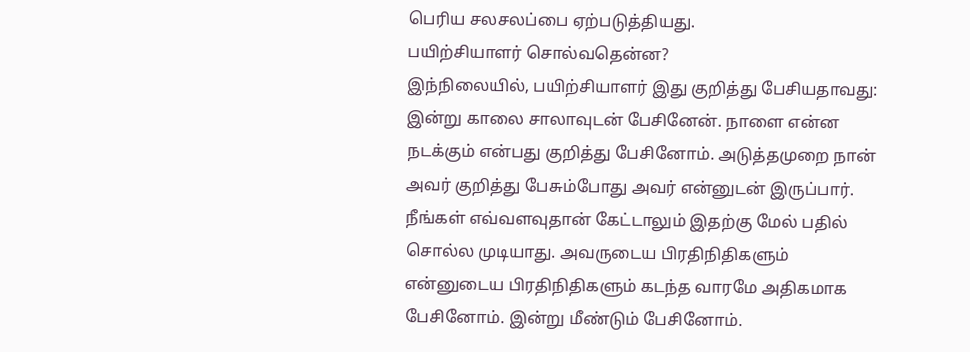பெரிய சலசலப்பை ஏற்படுத்தியது.
பயிற்சியாளர் சொல்வதென்ன?
இந்நிலையில், பயிற்சியாளர் இது குறித்து பேசியதாவது:
இன்று காலை சாலாவுடன் பேசினேன். நாளை என்ன நடக்கும் என்பது குறித்து பேசினோம். அடுத்தமுறை நான் அவர் குறித்து பேசும்போது அவர் என்னுடன் இருப்பார்.
நீங்கள் எவ்வளவுதான் கேட்டாலும் இதற்கு மேல் பதில் சொல்ல முடியாது. அவருடைய பிரதிநிதிகளும் என்னுடைய பிரதிநிதிகளும் கடந்த வாரமே அதிகமாக பேசினோம். இன்று மீண்டும் பேசினோம்.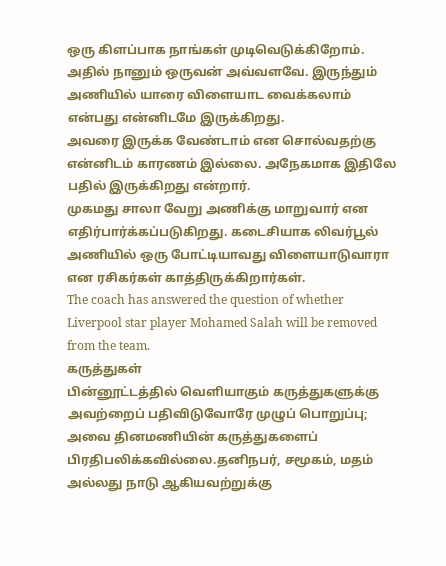ஒரு கிளப்பாக நாங்கள் முடிவெடுக்கிறோம். அதில் நானும் ஒருவன் அவ்வளவே. இருந்தும் அணியில் யாரை விளையாட வைக்கலாம் என்பது என்னிடமே இருக்கிறது.
அவரை இருக்க வேண்டாம் என சொல்வதற்கு என்னிடம் காரணம் இல்லை. அநேகமாக இதிலே பதில் இருக்கிறது என்றார்.
முகமது சாலா வேறு அணிக்கு மாறுவார் என எதிர்பார்க்கப்படுகிறது. கடைசியாக லிவர்பூல் அணியில் ஒரு போட்டியாவது விளையாடுவாரா என ரசிகர்கள் காத்திருக்கிறார்கள்.
The coach has answered the question of whether Liverpool star player Mohamed Salah will be removed from the team.
கருத்துகள்
பின்னூட்டத்தில் வெளியாகும் கருத்துகளுக்கு அவற்றைப் பதிவிடுவோரே முழுப் பொறுப்பு; அவை தினமணியின் கருத்துகளைப் பிரதிபலிக்கவில்லை.தனிநபர், சமூகம், மதம் அல்லது நாடு ஆகியவற்றுக்கு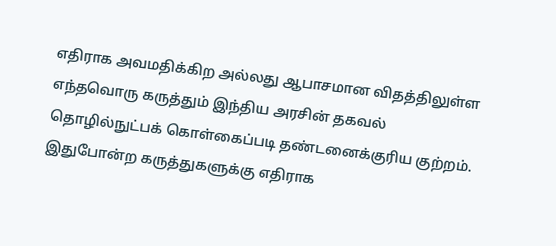எதிராக அவமதிக்கிற அல்லது ஆபாசமான விதத்திலுள்ள எந்தவொரு கருத்தும் இந்திய அரசின் தகவல் தொழில்நுட்பக் கொள்கைப்படி தண்டனைக்குரிய குற்றம். இதுபோன்ற கருத்துகளுக்கு எதிராக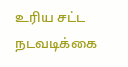உரிய சட்ட நடவடிக்கை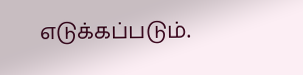எடுக்கப்படும்.